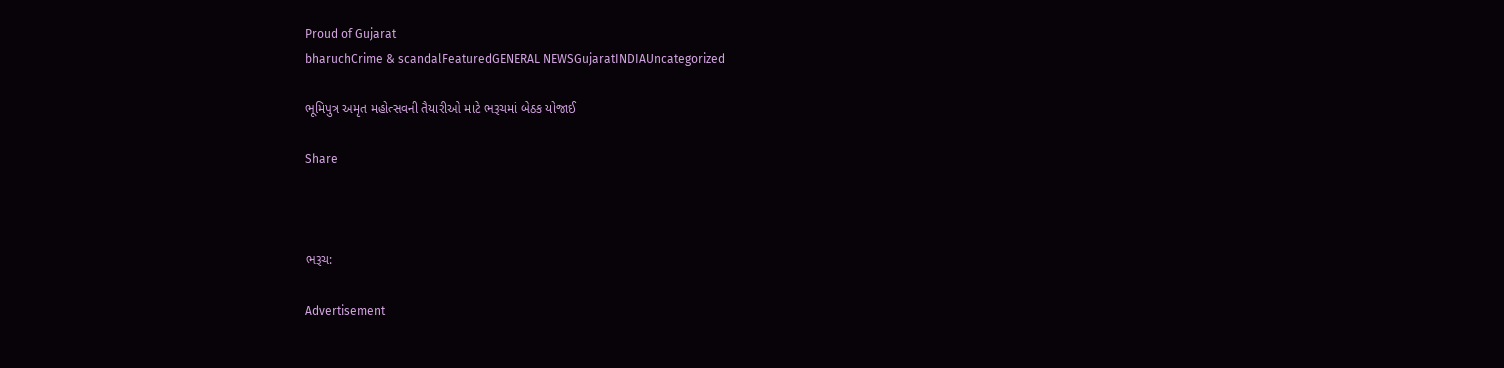Proud of Gujarat
bharuchCrime & scandalFeaturedGENERAL NEWSGujaratINDIAUncategorized

ભૂમિપુત્ર અમૃત મહોત્સવની તૈયારીઓ માટે ભરૂચમાં બેઠક યોજાઈ

Share



ભરૂચ:

Advertisement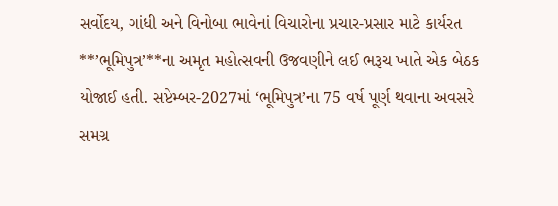સર્વોદય, ગાંધી અને વિનોબા ભાવેનાં વિચારોના પ્રચાર-પ્રસાર માટે કાર્યરત **’ભૂમિપુત્ર’**ના અમૃત મહોત્સવની ઉજવણીને લઈ ભરૂચ ખાતે એક બેઠક યોજાઈ હતી. સપ્ટેમ્બર-2027માં ‘ભૂમિપુત્ર’ના 75 વર્ષ પૂર્ણ થવાના અવસરે સમગ્ર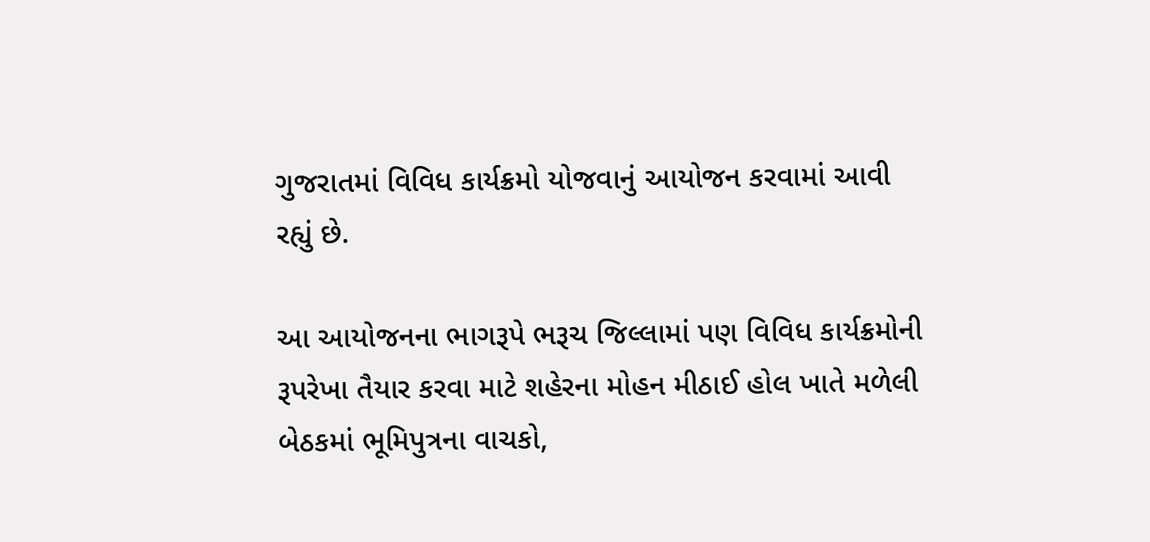ગુજરાતમાં વિવિધ કાર્યક્રમો યોજવાનું આયોજન કરવામાં આવી રહ્યું છે.

આ આયોજનના ભાગરૂપે ભરૂચ જિલ્લામાં પણ વિવિધ કાર્યક્રમોની રૂપરેખા તૈયાર કરવા માટે શહેરના મોહન મીઠાઈ હોલ ખાતે મળેલી બેઠકમાં ભૂમિપુત્રના વાચકો,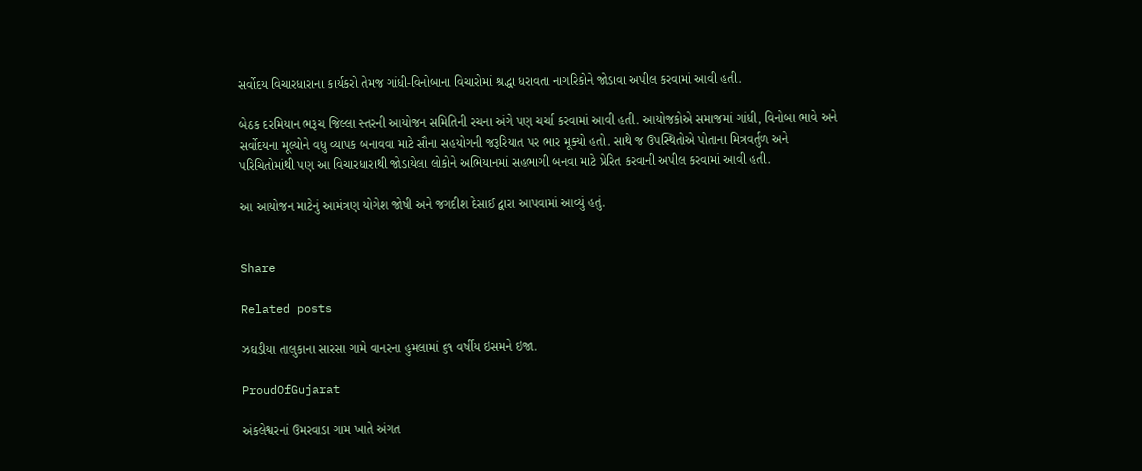સર્વોદય વિચારધારાના કાર્યકરો તેમજ ગાંધી-વિનોબાના વિચારોમાં શ્રદ્ધા ધરાવતા નાગરિકોને જોડાવા અપીલ કરવામાં આવી હતી.

બેઠક દરમિયાન ભરૂચ જિલ્લા સ્તરની આયોજન સમિતિની રચના અંગે પણ ચર્ચા કરવામાં આવી હતી. આયોજકોએ સમાજમાં ગાંધી, વિનોબા ભાવે અને સર્વોદયના મૂલ્યોને વધુ વ્યાપક બનાવવા માટે સૌના સહયોગની જરૂરિયાત પર ભાર મૂક્યો હતો. સાથે જ ઉપસ્થિતોએ પોતાના મિત્રવર્તુળ અને પરિચિતોમાંથી પણ આ વિચારધારાથી જોડાયેલા લોકોને અભિયાનમાં સહભાગી બનવા માટે પ્રેરિત કરવાની અપીલ કરવામાં આવી હતી.

આ આયોજન માટેનું આમંત્રણ યોગેશ જોષી અને જગદીશ દેસાઈ દ્વારા આપવામાં આવ્યું હતું.


Share

Related posts

ઝઘડીયા તાલુકાના સારસા ગામે વાનરના હુમલામાં ૬૧ વર્ષીય ઇસમને ઇજા.

ProudOfGujarat

અંકલેશ્વરનાં ઉમરવાડા ગામ ખાતે અંગત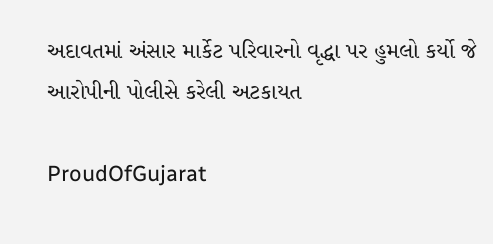અદાવતમાં અંસાર માર્કેટ પરિવારનો વૃદ્ધા પર હુમલો કર્યો જે આરોપીની પોલીસે કરેલી અટકાયત

ProudOfGujarat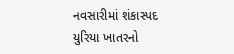નવસારીમાં શંકાસ્પદ યુરિયા ખાતરનો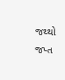જથ્થો જપ્ત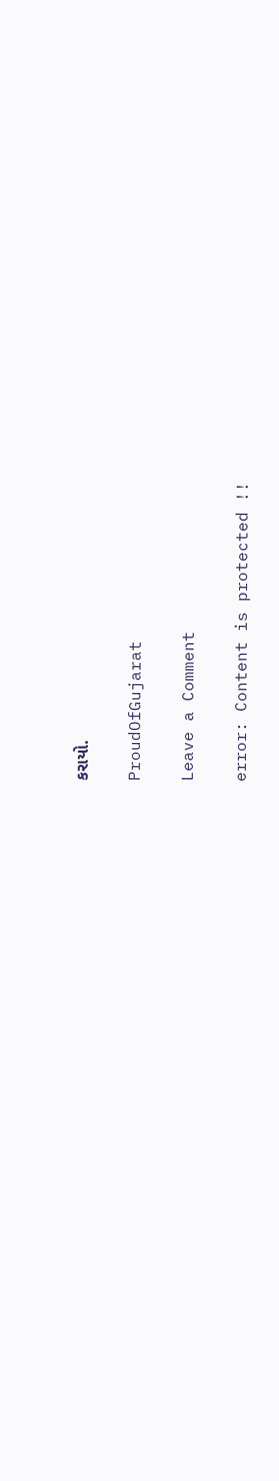કરાયો.

ProudOfGujarat

Leave a Comment

error: Content is protected !!